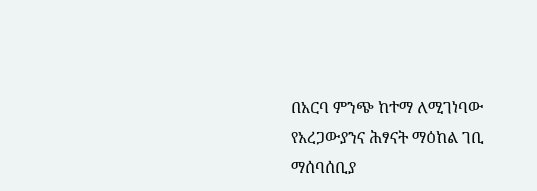በአርባ ምንጭ ከተማ ለሚገነባው የአረጋውያንና ሕፃናት ማዕከል ገቢ ማሰባሰቢያ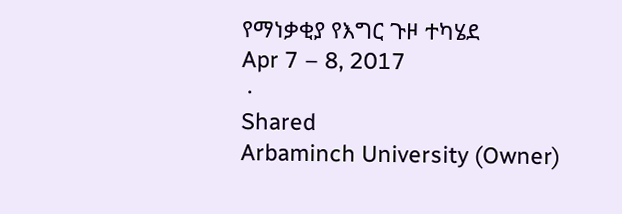የማነቃቂያ የእግር ጉዞ ተካሄደ
Apr 7 – 8, 2017
 ·
Shared
Arbaminch University (Owner)